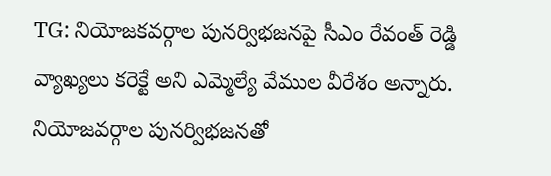TG: నియోజకవర్గాల పునర్విభజనపై సీఎం రేవంత్ రెడ్డి వ్యాఖ్యలు కరెక్టే అని ఎమ్మెల్యే వేముల వీరేశం అన్నారు. నియోజవర్గాల పునర్విభజనతో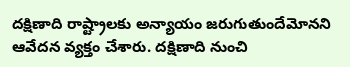దక్షిణాది రాష్ట్రాలకు అన్యాయం జరుగుతుందేమోనని ఆవేదన వ్యక్తం చేశారు. దక్షిణాది నుంచి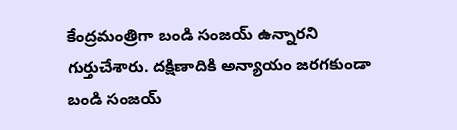కేంద్రమంత్రిగా బండి సంజయ్ ఉన్నారని గుర్తుచేశారు. దక్షిణాదికి అన్యాయం జరగకుండా బండి సంజయ్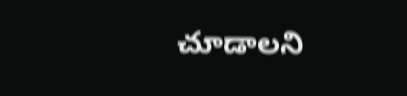చూడాలని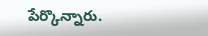పేర్కొన్నారు.